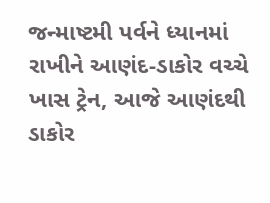જન્માષ્ટમી પર્વને ધ્યાનમાં રાખીને આણંદ-ડાકોર વચ્ચે ખાસ ટ્રેન, આજે આણંદથી ડાકોર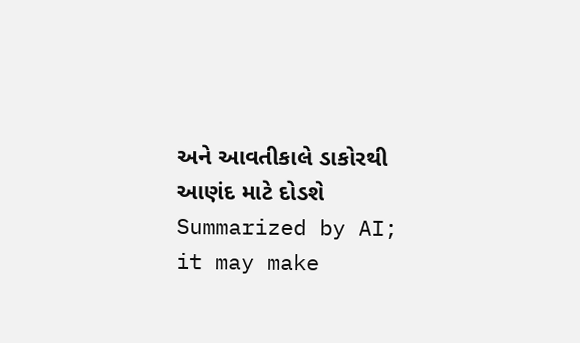અને આવતીકાલે ડાકોરથી આણંદ માટે દોડશે
Summarized by AI; it may make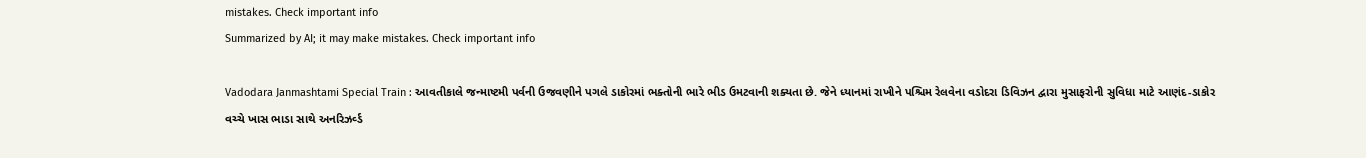mistakes. Check important info
Summarized by AI; it may make mistakes. Check important info

Vadodara Janmashtami Special Train : આવતીકાલે જન્માષ્ટમી પર્વની ઉજવણીને પગલે ડાકોરમાં ભક્તોની ભારે ભીડ ઉમટવાની શક્યતા છે. જેને ધ્યાનમાં રાખીને પશ્ચિમ રેલવેના વડોદરા ડિવિઝન દ્વારા મુસાફરોની સુવિધા માટે આણંદ-ડાકોર વચ્ચે ખાસ ભાડા સાથે અનરિઝર્વ્ડ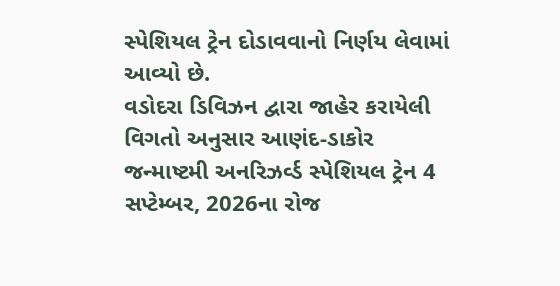સ્પેશિયલ ટ્રેન દોડાવવાનો નિર્ણય લેવામાં આવ્યો છે.
વડોદરા ડિવિઝન દ્વારા જાહેર કરાયેલી વિગતો અનુસાર આણંદ-ડાકોર જન્માષ્ટમી અનરિઝર્વ્ડ સ્પેશિયલ ટ્રેન 4 સપ્ટેમ્બર, 2026ના રોજ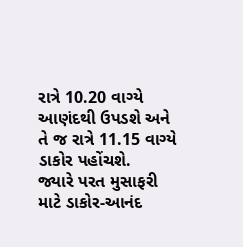રાત્રે 10.20 વાગ્યે આણંદથી ઉપડશે અને તે જ રાત્રે 11.15 વાગ્યે ડાકોર પહોંચશે.
જ્યારે પરત મુસાફરી માટે ડાકોર-આનંદ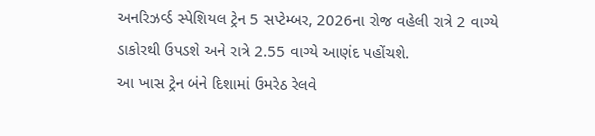અનરિઝર્વ્ડ સ્પેશિયલ ટ્રેન 5 સપ્ટેમ્બર, 2026ના રોજ વહેલી રાત્રે 2 વાગ્યે ડાકોરથી ઉપડશે અને રાત્રે 2.55 વાગ્યે આણંદ પહોંચશે.
આ ખાસ ટ્રેન બંને દિશામાં ઉમરેઠ રેલવે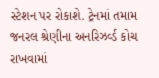સ્ટેશન પર રોકાશે. ટ્રેનમાં તમામ જનરલ શ્રેણીના અનરિઝર્વ્ડ કોચ રાખવામાં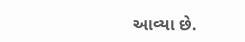આવ્યા છે.